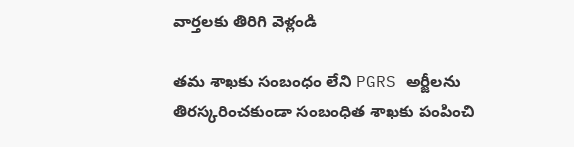వార్తలకు తిరిగి వెళ్లండి

తమ శాఖకు సంబంధం లేని PGRS అర్జీలను తిరస్కరించకుండా సంబంధిత శాఖకు పంపించి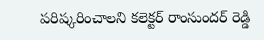పరిష్కరించాలని కలెక్టర్ రాంసుందర్ రెడ్డి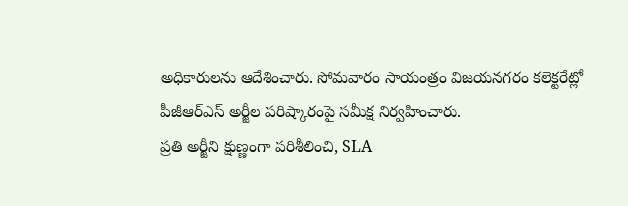అధికారులను ఆదేశించారు. సోమవారం సాయంత్రం విజయనగరం కలెక్టరేట్లో పీజీఆర్ఎస్ అర్జీల పరిష్కారంపై సమీక్ష నిర్వహించారు.
ప్రతి అర్జీని క్షుణ్ణంగా పరిశీలించి, SLA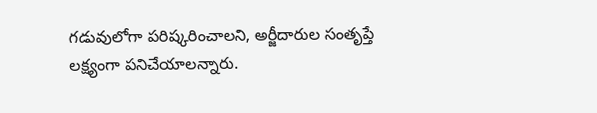గడువులోగా పరిష్కరించాలని, అర్జీదారుల సంతృప్తే లక్ష్యంగా పనిచేయాలన్నారు.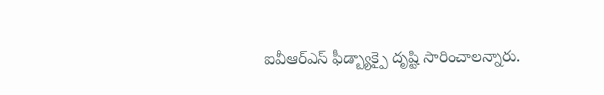ఐవీఆర్ఎస్ ఫీడ్బ్యాక్పై దృష్టి సారించాలన్నారు.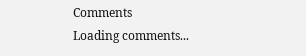Comments
Loading comments...